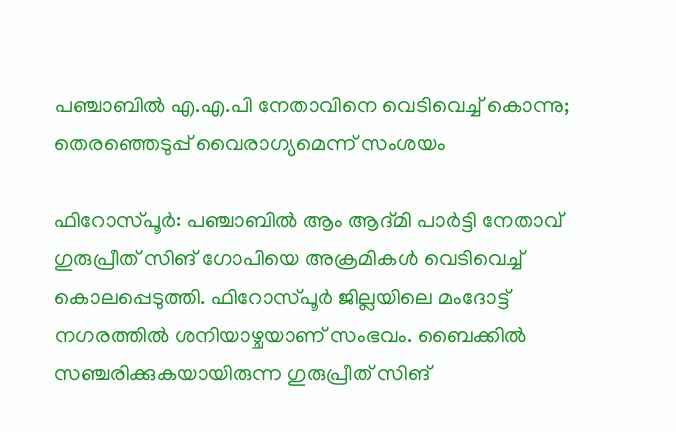പഞ്ചാബിൽ എ.എ.പി നേതാവിനെ വെടിവെച്ച് കൊന്നു; തെരഞ്ഞെടുപ്പ് വൈരാഗ്യമെന്ന് സംശയം

ഫിറോസ്പൂർ: പഞ്ചാബിൽ ആം ആദ്മി പാർട്ടി നേതാവ് ഗുരുപ്രീത് സിങ് ഗോപിയെ അക്രമികൾ വെടിവെച്ച് കൊലപ്പെടുത്തി. ഫിറോസ്പൂർ ജില്ലയിലെ മംദോട്ട് നഗരത്തിൽ ശനിയാഴ്ചയാണ് സംഭവം. ബൈക്കിൽ സഞ്ചരിക്കുകയായിരുന്ന ഗുരുപ്രീത് സിങ്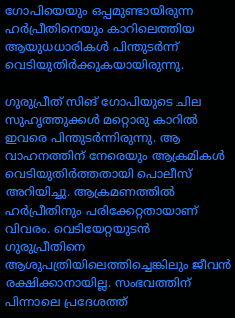ഗോപിയെയും ഒപ്പമുണ്ടായിരുന്ന ഹർപ്രീതിനെയും കാറിലെത്തിയ ആയുധധാരികൾ പിന്തുടർന്ന് വെടിയുതിർക്കുകയായിരുന്നു.

ഗുരുപ്രീത് സിങ് ഗോപിയുടെ ചില സുഹൃത്തുക്കൾ മറ്റൊരു കാറിൽ ഇവരെ പിന്തുടർന്നിരുന്നു. ആ വാഹനത്തിന് നേരെയും ആക്രമികൾ വെടിയുതിർത്തതായി പൊലീസ് അറിയിച്ചു. ആക്രമണത്തിൽ ഹർപ്രീതിനും പരിക്കേറ്റതായാണ് വിവരം. വെടിയേറ്റയുടൻ ഗുരുപ്രീതിനെ ആശുപത്രിയിലെത്തിച്ചെങ്കിലും ജീവൻ രക്ഷിക്കാനായില്ല. സംഭവത്തിന് പിന്നാലെ പ്രദേശത്ത്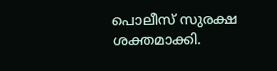പൊലീസ് സുരക്ഷ ശക്തമാക്കി.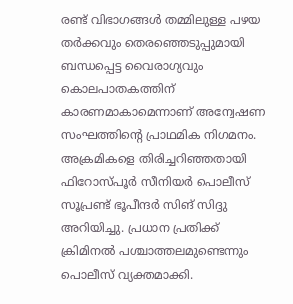രണ്ട് വിഭാഗങ്ങൾ തമ്മിലുള്ള പഴയ തർക്കവും തെരഞ്ഞെടുപ്പുമായി ബന്ധപ്പെട്ട വൈരാഗ്യവും കൊലപാതകത്തിന് കാരണമാകാമെന്നാണ് അന്വേഷണ സംഘത്തിന്റെ പ്രാഥമിക നിഗമനം. അക്രമികളെ തിരിച്ചറിഞ്ഞതായി ഫിറോസ്പൂർ സീനിയർ പൊലീസ് സൂപ്രണ്ട് ഭൂപീന്ദർ സിങ് സിദ്ദു അറിയിച്ചു. പ്രധാന പ്രതിക്ക് ക്രിമിനൽ പശ്ചാത്തലമുണ്ടെന്നും പൊലീസ് വ്യക്തമാക്കി.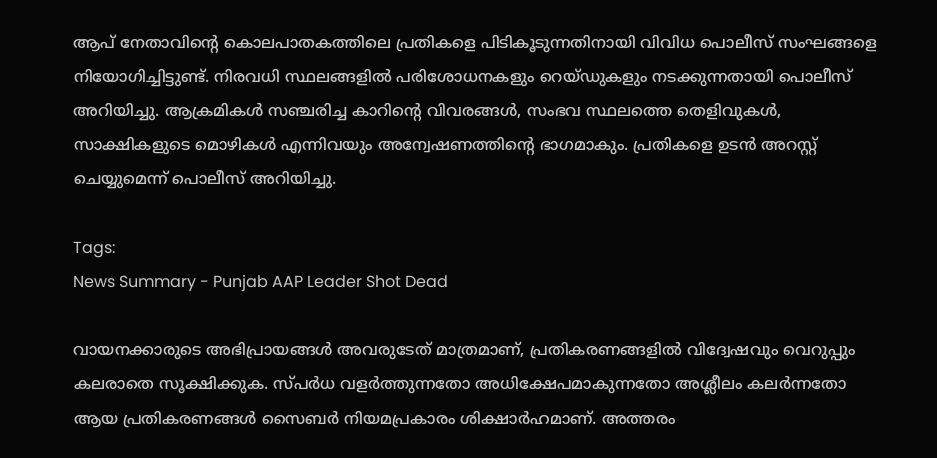ആപ് നേതാവിന്റെ കൊലപാതകത്തിലെ പ്രതികളെ പിടികൂടുന്നതിനായി വിവിധ പൊലീസ് സംഘങ്ങളെ നിയോഗിച്ചിട്ടുണ്ട്. നിരവധി സ്ഥലങ്ങളിൽ പരിശോധനകളും റെയ്ഡുകളും നടക്കുന്നതായി പൊലീസ് അറിയിച്ചു. ആക്രമികൾ സഞ്ചരിച്ച കാറിന്റെ വിവരങ്ങൾ, സംഭവ സ്ഥലത്തെ തെളിവുകൾ, സാക്ഷികളുടെ മൊഴികൾ എന്നിവയും അന്വേഷണത്തിന്റെ ഭാഗമാകും. പ്രതികളെ ഉടൻ അറസ്റ്റ് ചെയ്യുമെന്ന് പൊലീസ് അറിയിച്ചു.

Tags:
News Summary - Punjab AAP Leader Shot Dead

വായനക്കാരുടെ അഭിപ്രായങ്ങള്‍ അവരുടേത് മാത്രമാണ്, പ്രതികരണങ്ങളിൽ വിദ്വേഷവും വെറുപ്പും കലരാതെ സൂക്ഷിക്കുക. സ്പർധ വളർത്തുന്നതോ അധിക്ഷേപമാകുന്നതോ അശ്ലീലം കലർന്നതോ ആയ പ്രതികരണങ്ങൾ സൈബർ നിയമപ്രകാരം ശിക്ഷാർഹമാണ്. അത്തരം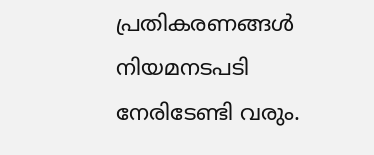പ്രതികരണങ്ങൾ നിയമനടപടി നേരിടേണ്ടി വരും.